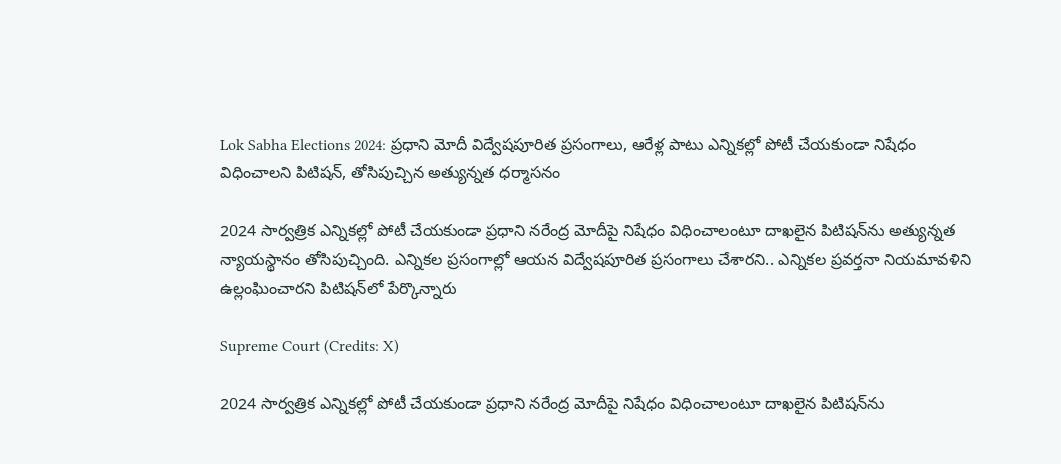Lok Sabha Elections 2024: ప్రధాని మోదీ విద్వేషపూరిత ప్రసంగాలు, ఆరేళ్ల పాటు ఎన్నికల్లో పోటీ చేయకుండా నిషేధం విధించాలని పిటిషన్, తోసిపుచ్చిన అత్యున్నత ధర్మాసనం

2024 సార్వత్రిక ఎన్నికల్లో పోటీ చేయకుండా ప్రధాని నరేంద్ర మోదీపై నిషేధం విధించాలంటూ దాఖలైన పిటిషన్‌ను అత్యున్నత న్యాయస్థానం తోసిపుచ్చింది. ఎన్నికల ప్రసంగాల్లో ఆయన విద్వేషపూరిత ప్రసంగాలు చేశారని.. ఎన్నికల ప్రవర్తనా నియమావళిని ఉల్లంఘించారని పిటిషన్‌లో పేర్కొన్నారు

Supreme Court (Credits: X)

2024 సార్వత్రిక ఎన్నికల్లో పోటీ చేయకుండా ప్రధాని నరేంద్ర మోదీపై నిషేధం విధించాలంటూ దాఖలైన పిటిషన్‌ను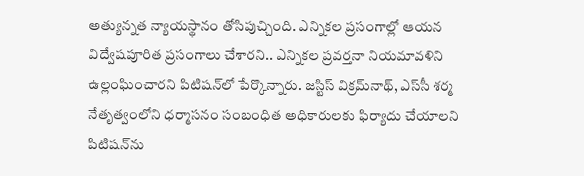అత్యున్నత న్యాయస్థానం తోసిపుచ్చింది. ఎన్నికల ప్రసంగాల్లో ఆయన విద్వేషపూరిత ప్రసంగాలు చేశారని.. ఎన్నికల ప్రవర్తనా నియమావళిని ఉల్లంఘించారని పిటిషన్‌లో పేర్కొన్నారు. జస్టిస్‌ విక్రమ్‌నాథ్‌, ఎస్‌సీ శర్మ నేతృత్వంలోని ధర్మాసనం సంబంధిత అధికారులకు ఫిర్యాదు చేయాలని పిటిషన్‌ను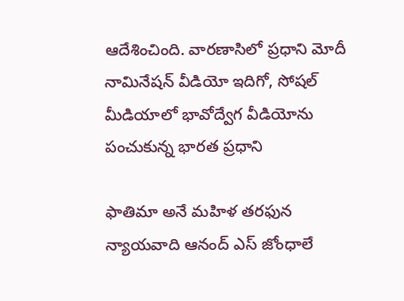ఆదేశించింది. వారణాసిలో ప్రధాని మోదీ నామినేషన్ వీడియో ఇదిగో, సోషల్ మీడియాలో భావోద్వేగ వీడియోను పంచుకున్న భారత ప్రధాని

ఫాతిమా అనే మహిళ తరఫున న్యాయవాది ఆనంద్‌ ఎస్‌ జోంధాలే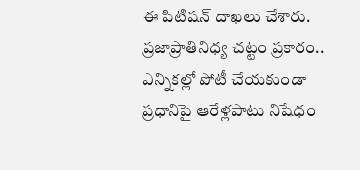ఈ పిటిషన్‌ దాఖలు చేశారు. ప్రజాప్రాతినిధ్య చట్టం ప్రకారం.. ఎన్నికల్లో పోటీ చేయకుండా ప్రధానిపై ఆరేళ్లపాటు నిషేధం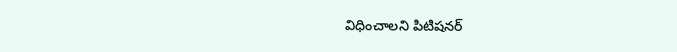విధించాలని పిటిషనర్‌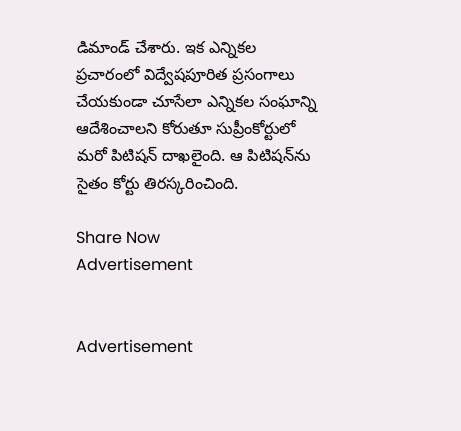డిమాండ్‌ చేశారు. ఇక ఎన్నికల ప్రచారంలో విద్వేషపూరిత ప్రసంగాలు చేయకుండా చూసేలా ఎన్నికల సంఘాన్ని ఆదేశించాలని కోరుతూ సుప్రీంకోర్టులో మరో పిటిషన్‌ దాఖలైంది. ఆ పిటిషన్‌ను సైతం కోర్టు తిరస్కరించింది.

Share Now
Advertisement


Advertisement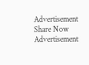Advertisement
Share Now
Advertisement